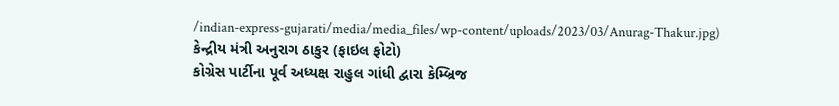/indian-express-gujarati/media/media_files/wp-content/uploads/2023/03/Anurag-Thakur.jpg)
કેન્દ્રીય મંત્રી અનુરાગ ઠાકુર (ફાઇલ ફોટો)
કોગ્રેસ પાર્ટીના પૂર્વ અધ્યક્ષ રાહુલ ગાંધી દ્વારા કેમ્બ્રિજ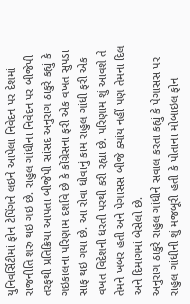યુનિવર્સિટીમાં ફોન ટેપિંગને લઇને આપેલા નિવેદન પર દેશમાં રાજનીતિ શરુ થઇ ગઇ છે. રાહુલ ગાંધીના નિવેદન પર બીજેપી તરફથી પ્રતિક્રિયા આપતા બીજેપી સાંસદ અનુરાગ ઠાકુરે કહ્યું કે ગઇકાલના પરિણામ દર્શાવે છે કે કોંગ્રેસના ફરી એક વખત સુપડા સાફ થઇ ગયા છે. આ રોવા ધોવાનું કામ રાહુલ ગાંધી ફરી એક વખત વિદેશની ધરતી પરથી કરી રહ્યા છે. પરિણામ શું આવશે તે તેમને ખબર હતી અને પેગાસસ બીજે ક્યાંય નહીં પણ તેમના દિલ અને દિમાગમાં બેસેલો છે.
અનુરાગ ઠાકુરે રાહુલ ગાંધીને સવાલ કરતા કહ્યું કે પેગાસસ પર રાહુલ ગાંધીની શું મજબૂરી હતી કે પોતાના મોબાઇલ ફોન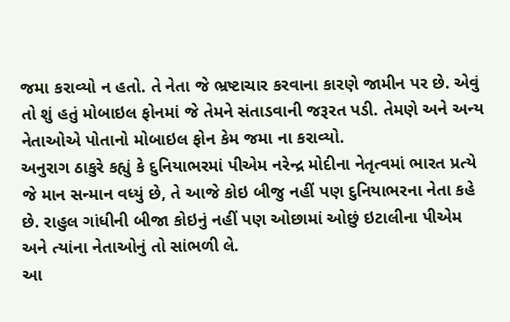જમા કરાવ્યો ન હતો. તે નેતા જે ભ્રષ્ટાચાર કરવાના કારણે જામીન પર છે. એવું તો શું હતું મોબાઇલ ફોનમાં જે તેમને સંતાડવાની જરૂરત પડી. તેમણે અને અન્ય નેતાઓએ પોતાનો મોબાઇલ ફોન કેમ જમા ના કરાવ્યો.
અનુરાગ ઠાકુરે કહ્યું કે દુનિયાભરમાં પીએમ નરેન્દ્ર મોદીના નેતૃત્વમાં ભારત પ્રત્યે જે માન સન્માન વધ્યું છે, તે આજે કોઇ બીજુ નહીં પણ દુનિયાભરના નેતા કહે છે. રાહુલ ગાંધીની બીજા કોઇનું નહીં પણ ઓછામાં ઓછું ઇટાલીના પીએમ અને ત્યાંના નેતાઓનું તો સાંભળી લે.
આ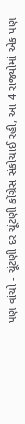પણ વાંચો - ચૂંટણી દર ચૂંટણી કોંગ્રેસ સંકોચાઈ રહી, આ 4 રાજ્યોમાં એક પણ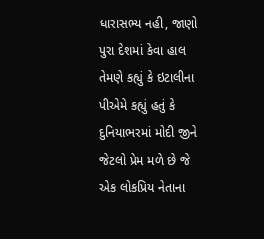ધારાસભ્ય નહી, જાણો પુરા દેશમાં કેવા હાલ
તેમણે કહ્યું કે ઇટાલીના પીએમે કહ્યું હતું કે દુનિયાભરમાં મોદી જીને જેટલો પ્રેમ મળે છે જે એક લોકપ્રિય નેતાના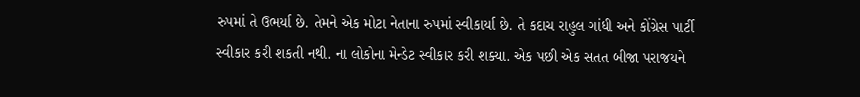રુપમાં તે ઉભર્યા છે. તેમને એક મોટા નેતાના રુપમાં સ્વીકાર્યા છે. તે કદાચ રાહુલ ગાંધી અને કોંગ્રેસ પાર્ટી સ્વીકાર કરી શકતી નથી. ના લોકોના મેન્ડેટ સ્વીકાર કરી શક્યા. એક પછી એક સતત બીજા પરાજયને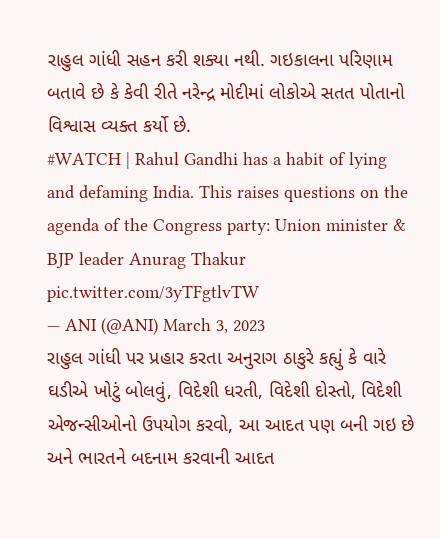રાહુલ ગાંધી સહન કરી શક્યા નથી. ગઇકાલના પરિણામ બતાવે છે કે કેવી રીતે નરેન્દ્ર મોદીમાં લોકોએ સતત પોતાનો વિશ્વાસ વ્યક્ત કર્યો છે.
#WATCH | Rahul Gandhi has a habit of lying and defaming India. This raises questions on the agenda of the Congress party: Union minister & BJP leader Anurag Thakur pic.twitter.com/3yTFgtlvTW
— ANI (@ANI) March 3, 2023
રાહુલ ગાંધી પર પ્રહાર કરતા અનુરાગ ઠાકુરે કહ્યું કે વારે ઘડીએ ખોટું બોલવું, વિદેશી ધરતી, વિદેશી દોસ્તો, વિદેશી એજન્સીઓનો ઉપયોગ કરવો, આ આદત પણ બની ગઇ છે અને ભારતને બદનામ કરવાની આદત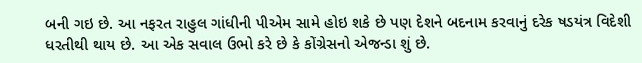બની ગઇ છે. આ નફરત રાહુલ ગાંધીની પીએમ સામે હોઇ શકે છે પણ દેશને બદનામ કરવાનું દરેક ષડયંત્ર વિદેશી ધરતીથી થાય છે. આ એક સવાલ ઉભો કરે છે કે કોંગ્રેસનો એજન્ડા શું છે.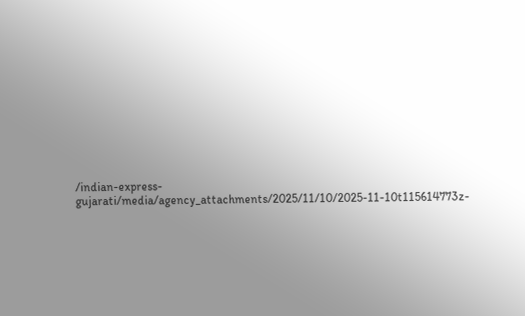/indian-express-gujarati/media/agency_attachments/2025/11/10/2025-11-10t115614773z-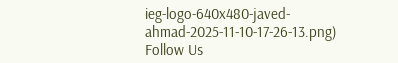ieg-logo-640x480-javed-ahmad-2025-11-10-17-26-13.png)
Follow Us